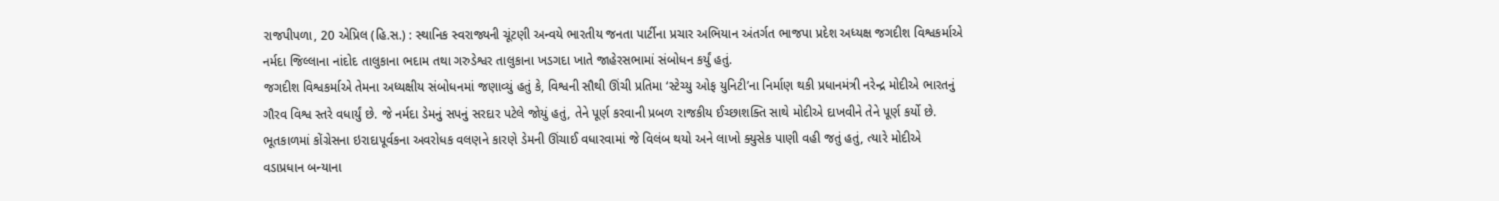રાજપીપળા, 20 એપ્રિલ (હિ.સ.) : સ્થાનિક સ્વરાજ્યની ચૂંટણી અન્વયે ભારતીય જનતા પાર્ટીના પ્રચાર અભિયાન અંતર્ગત ભાજપા પ્રદેશ અધ્યક્ષ જગદીશ વિશ્વકર્માએ નર્મદા જિલ્લાના નાંદોદ તાલુકાના ભદામ તથા ગરુડેશ્વર તાલુકાના ખડગદા ખાતે જાહેરસભામાં સંબોધન કર્યું હતું.
જગદીશ વિશ્વકર્માએ તેમના અધ્યક્ષીય સંબોધનમાં જણાવ્યું હતું કે, વિશ્વની સૌથી ઊંચી પ્રતિમા ‘સ્ટેચ્યુ ઓફ યુનિટી’ના નિર્માણ થકી પ્રધાનમંત્રી નરેન્દ્ર મોદીએ ભારતનું ગૌરવ વિશ્વ સ્તરે વધાર્યું છે. જે નર્મદા ડેમનું સપનું સરદાર પટેલે જોયું હતું, તેને પૂર્ણ કરવાની પ્રબળ રાજકીય ઈચ્છાશક્તિ સાથે મોદીએ દાખવીને તેને પૂર્ણ કર્યો છે.
ભૂતકાળમાં કોંગ્રેસના ઇરાદાપૂર્વકના અવરોધક વલણને કારણે ડેમની ઊંચાઈ વધારવામાં જે વિલંબ થયો અને લાખો ક્યુસેક પાણી વહી જતું હતું, ત્યારે મોદીએ વડાપ્રધાન બન્યાના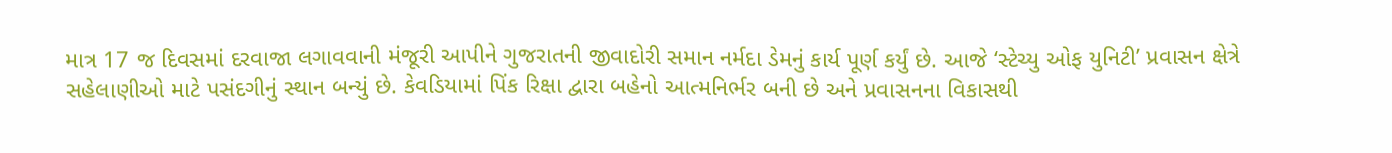માત્ર 17 જ દિવસમાં દરવાજા લગાવવાની મંજૂરી આપીને ગુજરાતની જીવાદોરી સમાન નર્મદા ડેમનું કાર્ય પૂર્ણ કર્યું છે. આજે ‘સ્ટેચ્યુ ઓફ યુનિટી’ પ્રવાસન ક્ષેત્રે સહેલાણીઓ માટે પસંદગીનું સ્થાન બન્યું છે. કેવડિયામાં પિંક રિક્ષા દ્વારા બહેનો આત્મનિર્ભર બની છે અને પ્રવાસનના વિકાસથી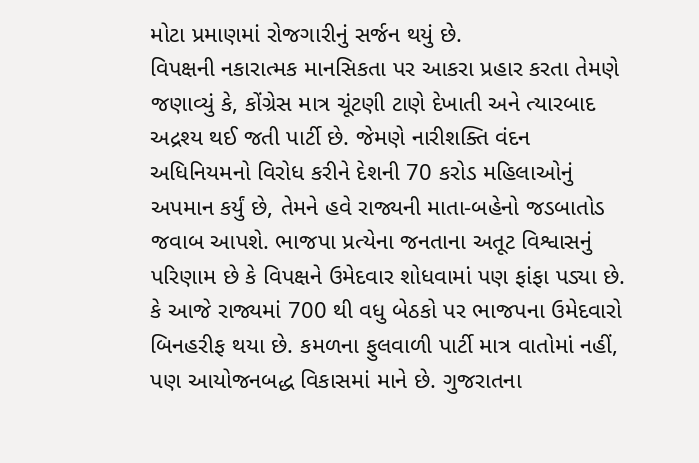મોટા પ્રમાણમાં રોજગારીનું સર્જન થયું છે.
વિપક્ષની નકારાત્મક માનસિકતા પર આકરા પ્રહાર કરતા તેમણે જણાવ્યું કે, કોંગ્રેસ માત્ર ચૂંટણી ટાણે દેખાતી અને ત્યારબાદ અદ્રશ્ય થઈ જતી પાર્ટી છે. જેમણે નારીશક્તિ વંદન અધિનિયમનો વિરોધ કરીને દેશની 70 કરોડ મહિલાઓનું અપમાન કર્યું છે, તેમને હવે રાજ્યની માતા-બહેનો જડબાતોડ જવાબ આપશે. ભાજપા પ્રત્યેના જનતાના અતૂટ વિશ્વાસનું પરિણામ છે કે વિપક્ષને ઉમેદવાર શોધવામાં પણ ફાંફા પડ્યા છે. કે આજે રાજ્યમાં 700 થી વધુ બેઠકો પર ભાજપના ઉમેદવારો બિનહરીફ થયા છે. કમળના ફુલવાળી પાર્ટી માત્ર વાતોમાં નહીં, પણ આયોજનબદ્ધ વિકાસમાં માને છે. ગુજરાતના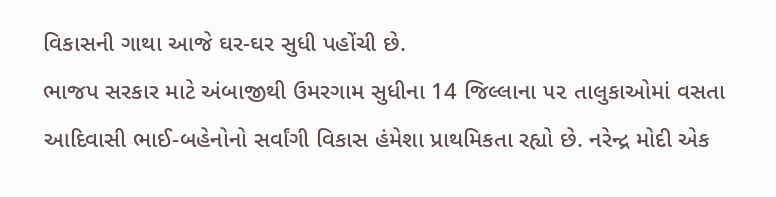વિકાસની ગાથા આજે ઘર-ઘર સુધી પહોંચી છે.
ભાજપ સરકાર માટે અંબાજીથી ઉમરગામ સુધીના 14 જિલ્લાના ૫૨ તાલુકાઓમાં વસતા આદિવાસી ભાઈ-બહેનોનો સર્વાંગી વિકાસ હંમેશા પ્રાથમિકતા રહ્યો છે. નરેન્દ્ર મોદી એક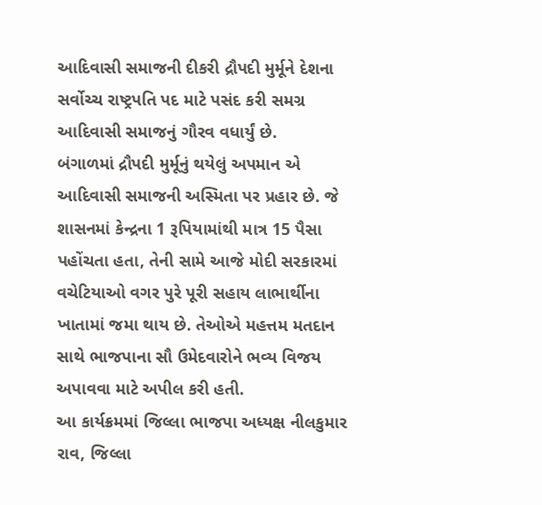આદિવાસી સમાજની દીકરી દ્રૌપદી મુર્મૂને દેશના સર્વોચ્ચ રાષ્ટ્રપતિ પદ માટે પસંદ કરી સમગ્ર આદિવાસી સમાજનું ગૌરવ વધાર્યું છે.
બંગાળમાં દ્રૌપદી મુર્મૂનું થયેલું અપમાન એ આદિવાસી સમાજની અસ્મિતા પર પ્રહાર છે. જે શાસનમાં કેન્દ્રના 1 રૂપિયામાંથી માત્ર 15 પૈસા પહોંચતા હતા, તેની સામે આજે મોદી સરકારમાં વચેટિયાઓ વગર પુરે પૂરી સહાય લાભાર્થીના ખાતામાં જમા થાય છે. તેઓએ મહત્તમ મતદાન સાથે ભાજપાના સૌ ઉમેદવારોને ભવ્ય વિજય અપાવવા માટે અપીલ કરી હતી.
આ કાર્યક્રમમાં જિલ્લા ભાજપા અધ્યક્ષ નીલકુમાર રાવ, જિલ્લા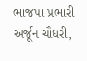ભાજપા પ્રભારી અર્જૂન ચૌધરી,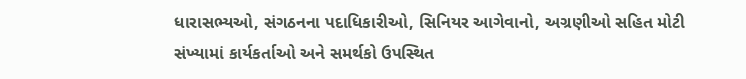ધારાસભ્યઓ, સંગઠનના પદાધિકારીઓ, સિનિયર આગેવાનો, અગ્રણીઓ સહિત મોટી સંખ્યામાં કાર્યકર્તાઓ અને સમર્થકો ઉપસ્થિત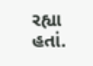રહ્યા હતાં.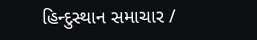હિન્દુસ્થાન સમાચાર /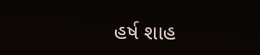હર્ષ શાહ